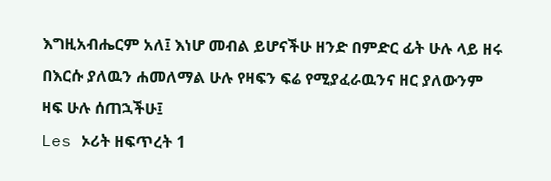እግዚአብሔርም አለ፤ እነሆ መብል ይሆናችሁ ዘንድ በምድር ፊት ሁሉ ላይ ዘሩ በእርሱ ያለዉን ሐመለማል ሁሉ የዛፍን ፍሬ የሚያፈራዉንና ዘር ያለውንም ዛፍ ሁሉ ሰጠኋችሁ፤
Les ኦሪት ዘፍጥረት 1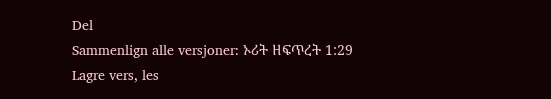Del
Sammenlign alle versjoner: ኦሪት ዘፍጥረት 1:29
Lagre vers, les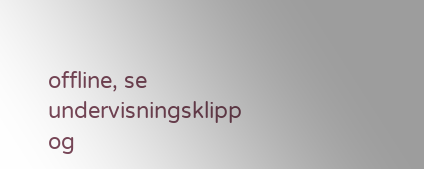offline, se undervisningsklipp og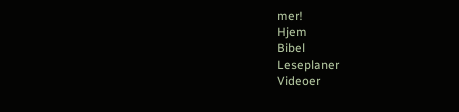mer!
Hjem
Bibel
Leseplaner
Videoer